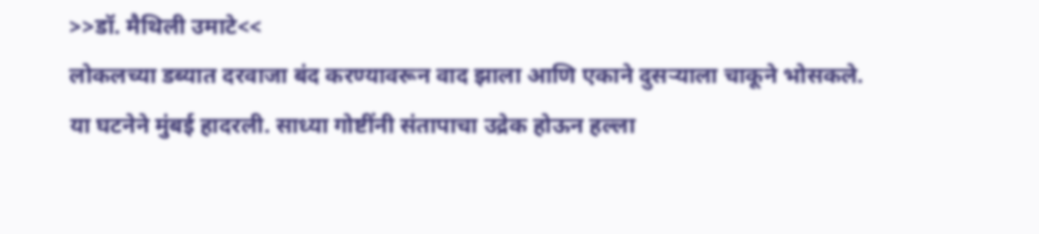>>डॉ. मैथिली उमाटे<<
लोकलच्या डब्यात दरवाजा बंद करण्यावरून वाद झाला आणि एकाने दुसऱ्याला चाकूने भोसकले. या घटनेने मुंबई हादरली. साध्या गोष्टींनी संतापाचा उद्रेक होऊन हल्ला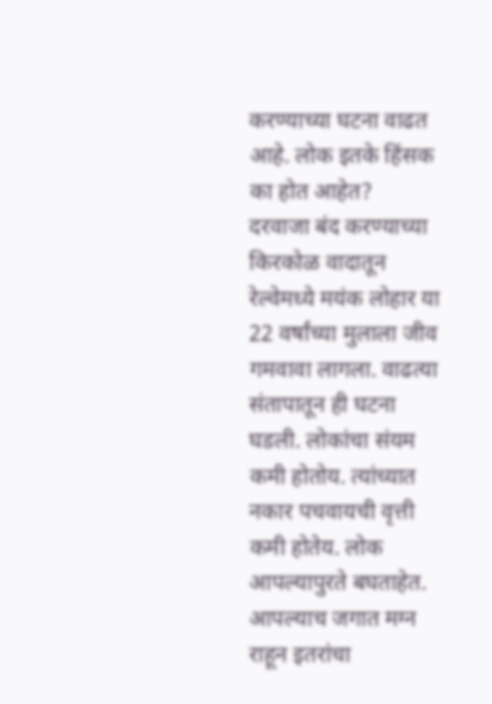करण्याच्या घटना वाढत आहे. लोक इतके हिंसक का होत आहेत?
दरवाजा बंद करण्याच्या किरकोळ वादातून रेल्वेमध्ये मयंक लोहार या 22 वर्षांच्या मुलाला जीव गमवावा लागला. वाढत्या संतापातून ही घटना घडली. लोकांचा संयम कमी होतोय. त्यांच्यात नकार पचवायची वृत्ती कमी होतेय. लोक आपल्यापुरते बघताहेत. आपल्याच जगात मग्न राहून इतरांचा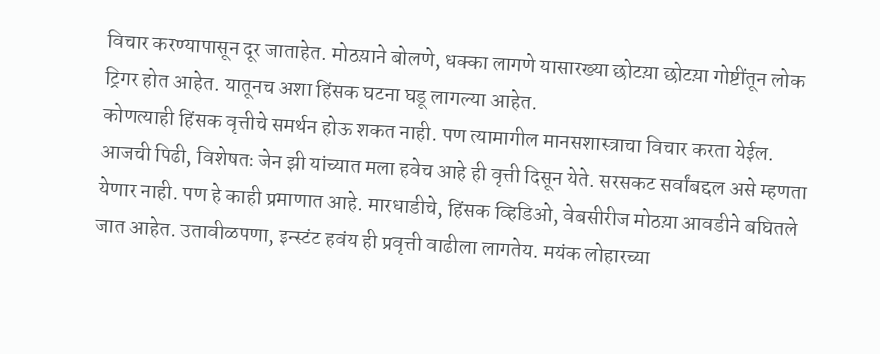विचार करण्यापासून दूर जाताहेत. मोठय़ाने बोलणे, धक्का लागणे यासारख्या छोटय़ा छोटय़ा गोष्टींतून लोक ट्रिगर होत आहेत. यातूनच अशा हिंसक घटना घडू लागल्या आहेत.
कोणत्याही हिंसक वृत्तीचे समर्थन होऊ शकत नाही. पण त्यामागील मानसशास्त्राचा विचार करता येईल. आजची पिढी, विशेषतः जेन झी यांच्यात मला हवेच आहे ही वृत्ती दिसून येते. सरसकट सर्वांबद्दल असे म्हणता येणार नाही. पण हे काही प्रमाणात आहे. मारधाडीचे, हिंसक व्हिडिओ, वेबसीरीज मोठय़ा आवडीने बघितले जात आहेत. उतावीळपणा, इन्स्टंट हवंय ही प्रवृत्ती वाढीला लागतेय. मयंक लोहारच्या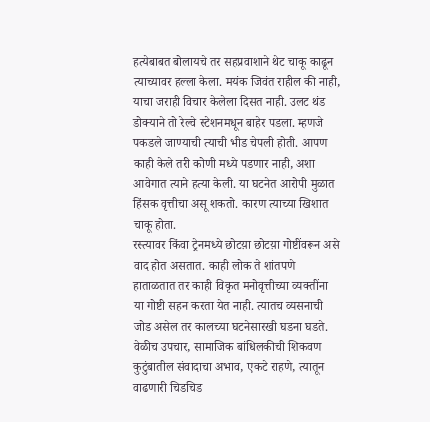हत्येबाबत बोलायचे तर सहप्रवाशाने थेट चाकू काढून त्याच्यावर हल्ला केला. मयंक जिवंत राहील की नाही, याचा जराही विचार केलेला दिसत नाही. उलट थंड डोक्याने तो रेल्वे स्टेशनमधून बाहेर पडला. म्हणजे पकडले जाण्याची त्याची भीड चेपली होती. आपण काही केले तरी कोणी मध्ये पडणार नाही, अशा आवेगात त्याने हत्या केली. या घटनेत आरोपी मुळात हिंसक वृत्तीचा असू शकतो. कारण त्याच्या खिशात चाकू होता.
रस्त्यावर किंवा ट्रेनमध्ये छोटय़ा छोटय़ा गोष्टींवरून असे वाद होत असतात. काही लोक ते शांतपणे हाताळतात तर काही विकृत मनोवृत्तीच्या व्यक्तींना या गोष्टी सहन करता येत नाही. त्यातच व्यसनाची जोड असेल तर कालच्या घटनेसारखी घडना घडते.
वेळीच उपचार, सामाजिक बांधिलकीची शिकवण
कुटुंबातील संवादाचा अभाव, एकटे राहणे, त्यातून वाढणारी चिडचिड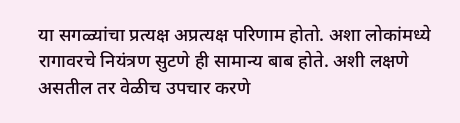या सगळ्यांचा प्रत्यक्ष अप्रत्यक्ष परिणाम होतो. अशा लोकांमध्ये रागावरचे नियंत्रण सुटणे ही सामान्य बाब होते. अशी लक्षणे असतील तर वेळीच उपचार करणे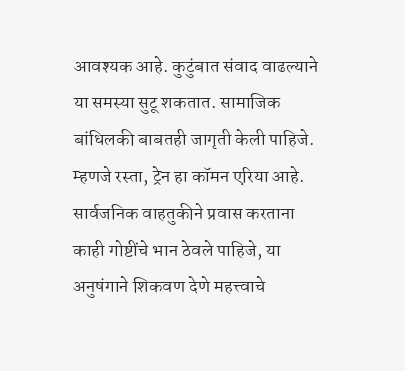आवश्यक आहे. कुटुंबात संवाद वाढल्याने या समस्या सुटू शकतात. सामाजिक बांधिलकी बाबतही जागृती केली पाहिजे. म्हणजे रस्ता, ट्रेन हा कॉमन एरिया आहे. सार्वजनिक वाहतुकीने प्रवास करताना काही गोष्टींचे भान ठेवले पाहिजे, या अनुषंगाने शिकवण देणे महत्त्वाचे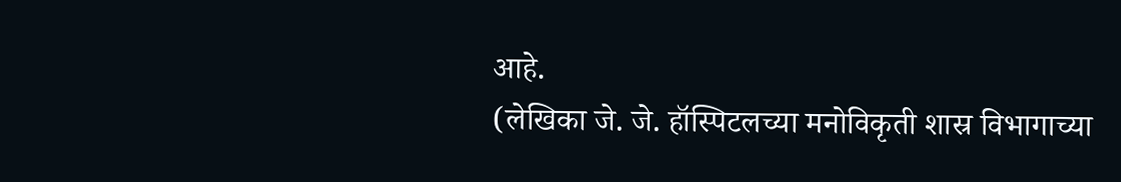आहे.
(लेखिका जे. जे. हॉस्पिटलच्या मनोविकृती शास्र विभागाच्या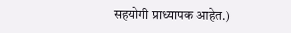सहयोगी प्राध्यापक आहेत.)